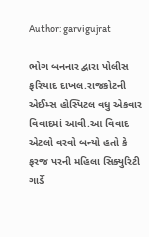Author: garvigujrat

ભોગ બનનાર દ્વારા પોલીસ ફરિયાદ દાખલ.રાજકોટની એઈમ્સ હોસ્પિટલ વધુ એકવાર વિવાદમાં આવી.આ વિવાદ એટલો વરવો બન્યો હતો કે ફરજ પરની મહિલા સિક્યુરિટી ગાર્ડે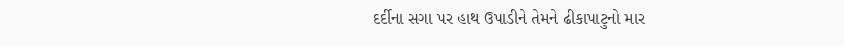દર્દીના સગા પર હાથ ઉપાડીને તેમને ઢીકાપાટુનો માર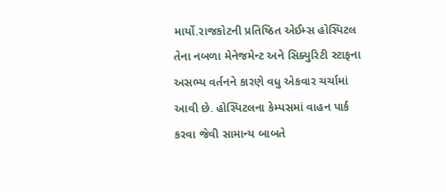માર્યો.રાજકોટની પ્રતિષ્ઠિત એઈમ્સ હોસ્પિટલ તેના નબળા મેનેજમેન્ટ અને સિક્યુરિટી સ્ટાફના અસભ્ય વર્તનને કારણે વધુ એકવાર ચર્ચામાં આવી છે. હોસ્પિટલના કેમ્પસમાં વાહન પાર્ક કરવા જેવી સામાન્ય બાબતે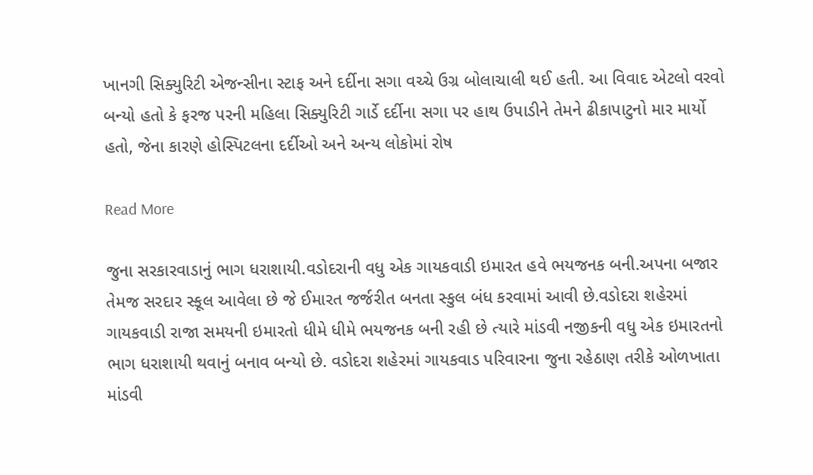ખાનગી સિક્યુરિટી એજન્સીના સ્ટાફ અને દર્દીના સગા વચ્ચે ઉગ્ર બોલાચાલી થઈ હતી. આ વિવાદ એટલો વરવો બન્યો હતો કે ફરજ પરની મહિલા સિક્યુરિટી ગાર્ડે દર્દીના સગા પર હાથ ઉપાડીને તેમને ઢીકાપાટુનો માર માર્યો હતો, જેના કારણે હોસ્પિટલના દર્દીઓ અને અન્ય લોકોમાં રોષ

Read More

જુના સરકારવાડાનું ભાગ ધરાશાયી.વડોદરાની વધુ એક ગાયકવાડી ઇમારત હવે ભયજનક બની.અપના બજાર તેમજ સરદાર સ્કૂલ આવેલા છે જે ઈમારત જર્જરીત બનતા સ્કુલ બંધ કરવામાં આવી છે.વડોદરા શહેરમાં ગાયકવાડી રાજા સમયની ઇમારતો ધીમે ધીમે ભયજનક બની રહી છે ત્યારે માંડવી નજીકની વધુ એક ઇમારતનો ભાગ ધરાશાયી થવાનું બનાવ બન્યો છે. વડોદરા શહેરમાં ગાયકવાડ પરિવારના જુના રહેઠાણ તરીકે ઓળખાતા માંડવી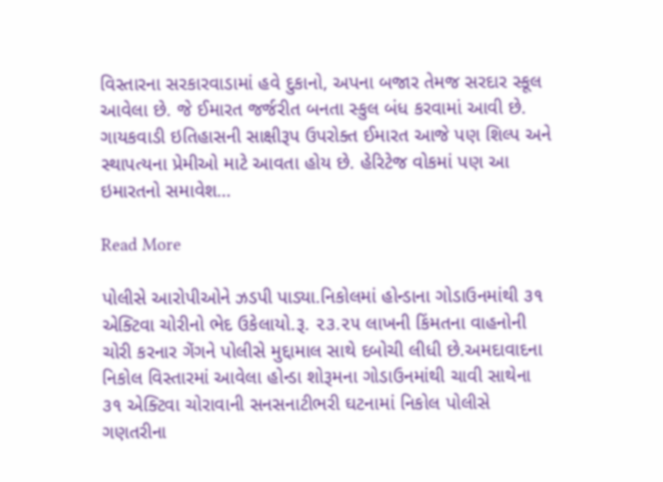વિસ્તારના સરકારવાડામાં હવે દુકાનો, અપના બજાર તેમજ સરદાર સ્કૂલ આવેલા છે. જે ઈમારત જર્જરીત બનતા સ્કુલ બંધ કરવામાં આવી છે. ગાયકવાડી ઇતિહાસની સાક્ષીરૂપ ઉપરોક્ત ઈમારત આજે પણ શિલ્પ અને સ્થાપત્યના પ્રેમીઓ માટે આવતા હોય છે. હેરિટેજ વોકમાં પણ આ ઇમારતનો સમાવેશ…

Read More

પોલીસે આરોપીઓને ઝડપી પાડ્યા.નિકોલમાં હોન્ડાના ગોડાઉનમાંથી ૩૧ એક્ટિવા ચોરીનો ભેદ ઉકેલાયો.રૂ. ૨૩.૨૫ લાખની કિંમતના વાહનોની ચોરી કરનાર ગેંગને પોલીસે મુદ્દામાલ સાથે દબોચી લીધી છે.અમદાવાદના નિકોલ વિસ્તારમાં આવેલા હોન્ડા શોરૂમના ગોડાઉનમાંથી ચાવી સાથેના ૩૧ એક્ટિવા ચોરાવાની સનસનાટીભરી ઘટનામાં નિકોલ પોલીસે ગણતરીના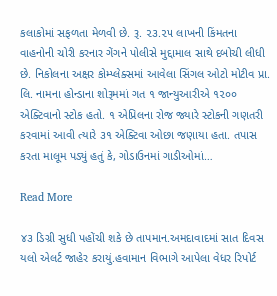કલાકોમાં સફળતા મેળવી છે. રૂ. ૨૩.૨૫ લાખની કિંમતના વાહનોની ચોરી કરનાર ગેંગને પોલીસે મુદ્દામાલ સાથે દબોચી લીધી છે. નિકોલના અક્ષર કોમ્પ્લેક્સમાં આવેલા સિંગલ ઓટો મોટીવ પ્રા. લિ. નામના હોન્ડાના શોરૂમમાં ગત ૧ જાન્યુઆરીએ ૧૨૦૦ એક્ટિવાનો સ્ટોક હતો. ૧ એપ્રિલના રોજ જ્યારે સ્ટોકની ગણતરી કરવામાં આવી ત્યારે ૩૧ એક્ટિવા ઓછા જણાયા હતા. તપાસ કરતા માલૂમ પડ્યું હતું કે, ગોડાઉનમાં ગાડીઓમાં…

Read More

૪૩ ડિગ્રી સુધી પહોંચી શકે છે તાપમાન.અમદાવાદમાં સાત દિવસ યલો એલર્ટ જાહેર કરાયું.હવામાન વિભાગે આપેલા વેધર રિપોર્ટ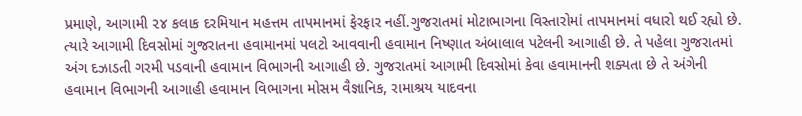પ્રમાણે, આગામી ૨૪ કલાક દરમિયાન મહત્તમ તાપમાનમાં ફેરફાર નહીં.ગુજરાતમાં મોટાભાગના વિસ્તારોમાં તાપમાનમાં વધારો થઈ રહ્યો છે. ત્યારે આગામી દિવસોમાં ગુજરાતના હવામાનમાં પલટો આવવાની હવામાન નિષ્ણાત અંબાલાલ પટેલની આગાહી છે. તે પહેલા ગુજરાતમાં અંગ દઝાડતી ગરમી પડવાની હવામાન વિભાગની આગાહી છે. ગુજરાતમાં આગામી દિવસોમાં કેવા હવામાનની શક્યતા છે તે અંગેની હવામાન વિભાગની આગાહી હવામાન વિભાગના મોસમ વૈજ્ઞાનિક, રામાશ્રય યાદવના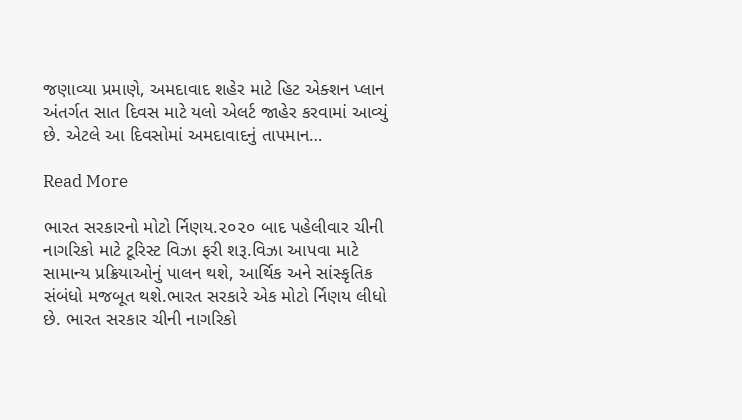જણાવ્યા પ્રમાણે, અમદાવાદ શહેર માટે હિટ એક્શન પ્લાન અંતર્ગત સાત દિવસ માટે યલો એલર્ટ જાહેર કરવામાં આવ્યું છે. એટલે આ દિવસોમાં અમદાવાદનું તાપમાન…

Read More

ભારત સરકારનો મોટો ર્નિણય.૨૦૨૦ બાદ પહેલીવાર ચીની નાગરિકો માટે ટૂરિસ્ટ વિઝા ફરી શરૂ.વિઝા આપવા માટે સામાન્ય પ્રક્રિયાઓનું પાલન થશે, આર્થિક અને સાંસ્કૃતિક સંબંધો મજબૂત થશે.ભારત સરકારે એક મોટો ર્નિણય લીધો છે. ભારત સરકાર ચીની નાગરિકો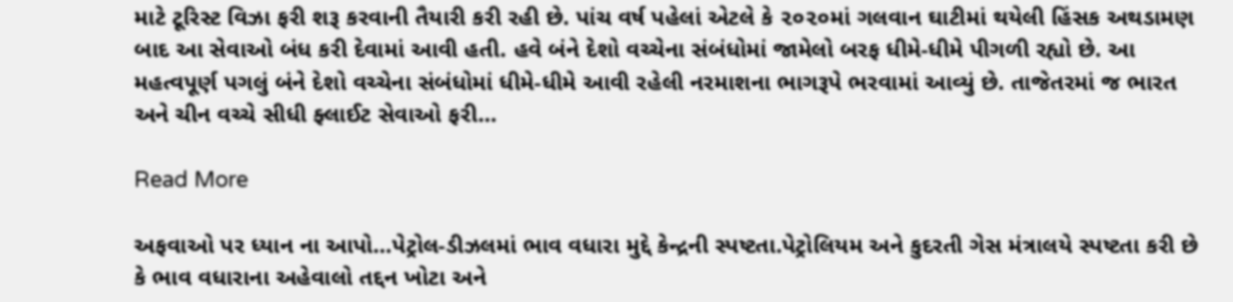માટે ટૂરિસ્ટ વિઝા ફરી શરૂ કરવાની તૈયારી કરી રહી છે. પાંચ વર્ષ પહેલાં એટલે કે ૨૦૨૦માં ગલવાન ઘાટીમાં થયેલી હિંસક અથડામણ બાદ આ સેવાઓ બંધ કરી દેવામાં આવી હતી. હવે બંને દેશો વચ્ચેના સંબંધોમાં જામેલો બરફ ધીમે-ધીમે પીગળી રહ્યો છે. આ મહત્વપૂર્ણ પગલું બંને દેશો વચ્ચેના સંબંધોમાં ધીમે-ધીમે આવી રહેલી નરમાશના ભાગરૂપે ભરવામાં આવ્યું છે. તાજેતરમાં જ ભારત અને ચીન વચ્ચે સીધી ફ્લાઈટ સેવાઓ ફરી…

Read More

અફવાઓ પર ધ્યાન ના આપો…પેટ્રોલ-ડીઝલમાં ભાવ વધારા મુદ્દે કેન્દ્રની સ્પષ્ટતા.પેટ્રોલિયમ અને કુદરતી ગેસ મંત્રાલયે સ્પષ્ટતા કરી છે કે ભાવ વધારાના અહેવાલો તદ્દન ખોટા અને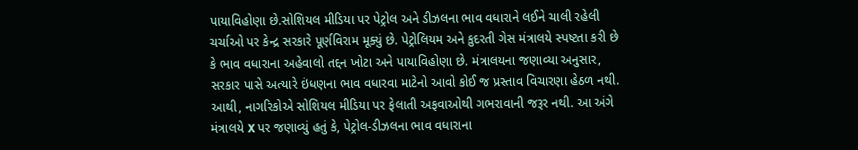પાયાવિહોણા છે.સોશિયલ મીડિયા પર પેટ્રોલ અને ડીઝલના ભાવ વધારાને લઈને ચાલી રહેલી ચર્ચાઓ પર કેન્દ્ર સરકારે પૂર્ણવિરામ મૂક્યું છે. પેટ્રોલિયમ અને કુદરતી ગેસ મંત્રાલયે સ્પષ્ટતા કરી છે કે ભાવ વધારાના અહેવાલો તદ્દન ખોટા અને પાયાવિહોણા છે. મંત્રાલયના જણાવ્યા અનુસાર, સરકાર પાસે અત્યારે ઇંધણના ભાવ વધારવા માટેનો આવો કોઈ જ પ્રસ્તાવ વિચારણા હેઠળ નથી. આથી, નાગરિકોએ સોશિયલ મીડિયા પર ફેલાતી અફવાઓથી ગભરાવાની જરૂર નથી. આ અંગે મંત્રાલયે X પર જણાવ્યું હતું કે, પેટ્રોલ-ડીઝલના ભાવ વધારાના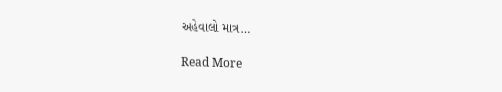અહેવાલો માત્ર…

Read More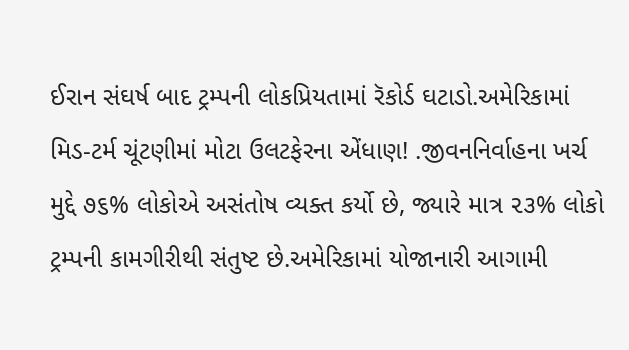ઈરાન સંઘર્ષ બાદ ટ્રમ્પની લોકપ્રિયતામાં રૅકોર્ડ ઘટાડો.અમેરિકામાં મિડ-ટર્મ ચૂંટણીમાં મોટા ઉલટફેરના એંધાણ! .જીવનનિર્વાહના ખર્ચ મુદ્દે ૭૬% લોકોએ અસંતોષ વ્યક્ત કર્યો છે, જ્યારે માત્ર ૨૩% લોકો ટ્રમ્પની કામગીરીથી સંતુષ્ટ છે.અમેરિકામાં યોજાનારી આગામી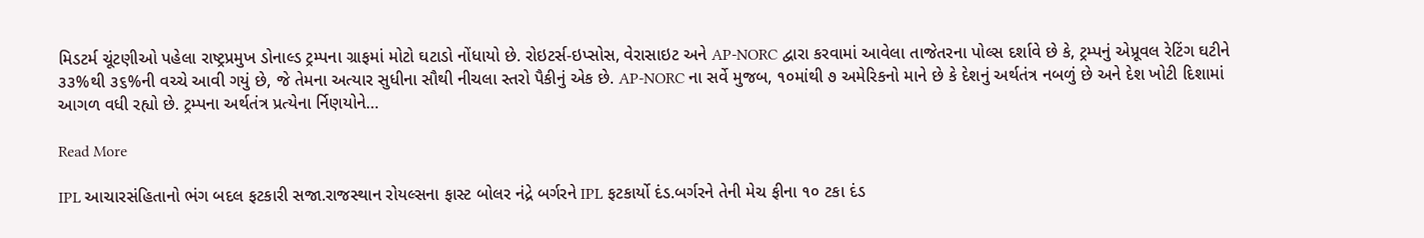મિડટર્મ ચૂંટણીઓ પહેલા રાષ્ટ્રપ્રમુખ ડોનાલ્ડ ટ્રમ્પના ગ્રાફમાં મોટો ઘટાડો નોંધાયો છે. રોઇટર્સ-ઇપ્સોસ, વેરાસાઇટ અને AP-NORC દ્વારા કરવામાં આવેલા તાજેતરના પોલ્સ દર્શાવે છે કે, ટ્રમ્પનું એપ્રૂવલ રેટિંગ ઘટીને ૩૩%થી ૩૬%ની વચ્ચે આવી ગયું છે, જે તેમના અત્યાર સુધીના સૌથી નીચલા સ્તરો પૈકીનું એક છે. AP-NORC ના સર્વે મુજબ, ૧૦માંથી ૭ અમેરિકનો માને છે કે દેશનું અર્થતંત્ર નબળું છે અને દેશ ખોટી દિશામાં આગળ વધી રહ્યો છે. ટ્રમ્પના અર્થતંત્ર પ્રત્યેના ર્નિણયોને…

Read More

IPL આચારસંહિતાનો ભંગ બદલ ફટકારી સજા.રાજસ્થાન રોયલ્સના ફાસ્ટ બોલર નંદ્રે બર્ગરને IPL ફટકાર્યો દંડ.બર્ગરને તેની મેચ ફીના ૧૦ ટકા દંડ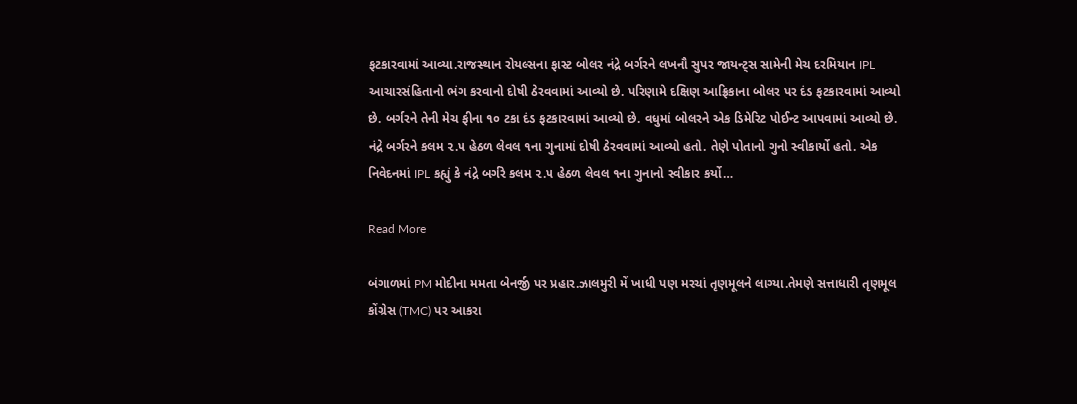ફટકારવામાં આવ્યા.રાજસ્થાન રોયલ્સના ફાસ્ટ બોલર નંદ્રે બર્ગરને લખનૌ સુપર જાયન્ટ્સ સામેની મેચ દરમિયાન IPL આચારસંહિતાનો ભંગ કરવાનો દોષી ઠેરવવામાં આવ્યો છે. પરિણામે દક્ષિણ આફ્રિકાના બોલર પર દંડ ફટકારવામાં આવ્યો છે. બર્ગરને તેની મેચ ફીના ૧૦ ટકા દંડ ફટકારવામાં આવ્યો છે. વધુમાં બોલરને એક ડિમેરિટ પોઈન્ટ આપવામાં આવ્યો છે. નંદ્રે બર્ગરને કલમ ૨.૫ હેઠળ લેવલ ૧ના ગુનામાં દોષી ઠેરવવામાં આવ્યો હતો. તેણે પોતાનો ગુનો સ્વીકાર્યો હતો. એક નિવેદનમાં IPL કહ્યું કે નંદ્રે બર્ગરે કલમ ૨.૫ હેઠળ લેવલ ૧ના ગુનાનો સ્વીકાર કર્યો…

Read More

બંગાળમાં PM મોદીના મમતા બેનર્જી પર પ્રહાર.ઝાલમુરી મેં ખાધી પણ મરચાં તૃણમૂલને લાગ્યા.તેમણે સત્તાધારી તૃણમૂલ કોંગ્રેસ (TMC) પર આકરા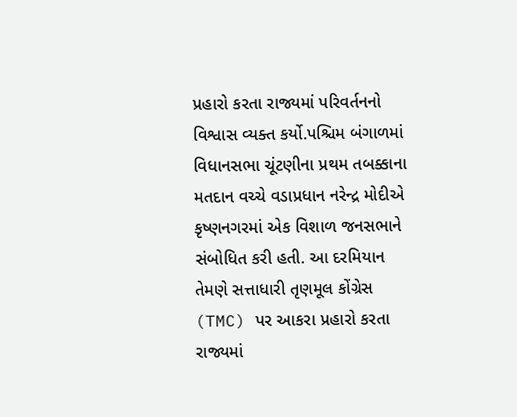પ્રહારો કરતા રાજ્યમાં પરિવર્તનનો વિશ્વાસ વ્યક્ત કર્યો.પશ્ચિમ બંગાળમાં વિધાનસભા ચૂંટણીના પ્રથમ તબક્કાના મતદાન વચ્ચે વડાપ્રધાન નરેન્દ્ર મોદીએ કૃષ્ણનગરમાં એક વિશાળ જનસભાને સંબોધિત કરી હતી. આ દરમિયાન તેમણે સત્તાધારી તૃણમૂલ કોંગ્રેસ (TMC) પર આકરા પ્રહારો કરતા રાજ્યમાં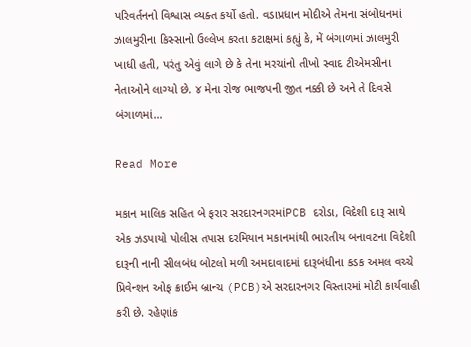પરિવર્તનનો વિશ્વાસ વ્યક્ત કર્યો હતો. વડાપ્રધાન મોદીએ તેમના સંબોધનમાં ઝાલમુરીના કિસ્સાનો ઉલ્લેખ કરતા કટાક્ષમાં કહ્યું કે, મેં બંગાળમાં ઝાલમુરી ખાધી હતી, પરંતુ એવું લાગે છે કે તેના મરચાંનો તીખો સ્વાદ ટીએમસીના નેતાઓને લાગ્યો છે. ૪ મેના રોજ ભાજપની જીત નક્કી છે અને તે દિવસે બંગાળમાં…

Read More

મકાન માલિક સહિત બે ફરાર સરદારનગરમાંPCB દરોડા, વિદેશી દારૂ સાથે એક ઝડપાયો પોલીસ તપાસ દરમિયાન મકાનમાંથી ભારતીય બનાવટના વિદેશી દારૂની નાની સીલબંધ બોટલો મળી અમદાવાદમાં દારૂબંધીના કડક અમલ વચ્ચે પ્રિવેન્શન ઓફ ક્રાઈમ બ્રાન્ચ (PCB)એ સરદારનગર વિસ્તારમાં મોટી કાર્યવાહી કરી છે. રહેણાંક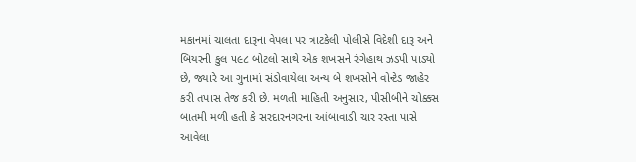મકાનમાં ચાલતા દારૂના વેપલા પર ત્રાટકેલી પોલીસે વિદેશી દારૂ અને બિયરની કુલ ૫૯૮ બોટલો સાથે એક શખસને રંગેહાથ ઝડપી પાડ્યો છે, જ્યારે આ ગુનામાં સંડોવાયેલા અન્ય બે શખસોને વોન્ટેડ જાહેર કરી તપાસ તેજ કરી છે. મળતી માહિતી અનુસાર, પીસીબીને ચોક્કસ બાતમી મળી હતી કે સરદારનગરના આંબાવાડી ચાર રસ્તા પાસે આવેલા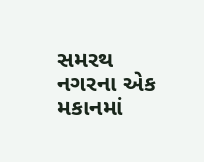સમરથ નગરના એક મકાનમાં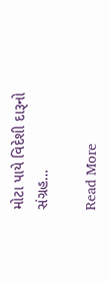મોટા પાયે વિદેશી દારૂનો સંગ્રહ…

Read More